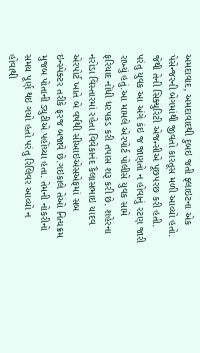અમદાવાદ, અમદાવાદથી દુબઇ જતી ફ્લાઇટના એક પેસેન્જરની બેગમાંથી જીવતો કારતૂસ મળી આવ્યો હતો. જેથી તેની સિક્યુરિટી એજન્સીએ પૂછપરછ કરી હતી. પરંતુ યુવક આ અંગે કંઇ જ જાણતો ન હોવાનું રટણ જારી રાખ્યું હતું.આ મામલે એરપોર્ટ પોલીસે યુવક સામે ફરિયાદ નોંધી ધરપકડ કરી તપાસ શરૂ કરી છે. શહેરના નરોડા વિસ્તારમાં રહેતા વિવેકાનંદ કૈલાસભાઇ યાદવ એરપોર્ટ ખાતે બે વર્ષથી સીઆઇએસએફમાં સબ ઇન્સ્પેક્ટર તરીકે ફરજ બજાવે છે.ગઇકાલે તેઓ નિત્યક્રમ મુજબ પોતાની ડ્યુટીએ પહોંચ્યા હતા. તેમની નોકરીનો સમય પૂર્ણ થઇ ગયો હતો પરંતુ રિલિવર આવ્યો ન હોવાથી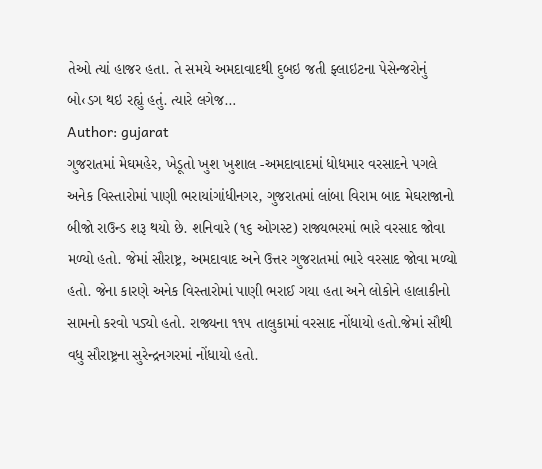તેઓ ત્યાં હાજર હતા. તે સમયે અમદાવાદથી દુબઇ જતી ફ્લાઇટના પેસેન્જરોનું બો‹ડગ થઇ રહ્યું હતું. ત્યારે લગેજ…
Author: gujarat
ગુજરાતમાં મેઘમહેર, ખેડૂતો ખુશ ખુશાલ -અમદાવાદમાં ધોધમાર વરસાદને પગલે અનેક વિસ્તારોમાં પાણી ભરાયાંગાંધીનગર, ગુજરાતમાં લાંબા વિરામ બાદ મેઘરાજાનો બીજો રાઉન્ડ શરૂ થયો છે. શનિવારે (૧૬ ઓગસ્ટ) રાજ્યભરમાં ભારે વરસાદ જોવા મળ્યો હતો. જેમાં સૌરાષ્ટ્ર, અમદાવાદ અને ઉત્તર ગુજરાતમાં ભારે વરસાદ જોવા મળ્યો હતો. જેના કારણે અનેક વિસ્તારોમાં પાણી ભરાઈ ગયા હતા અને લોકોને હાલાકીનો સામનો કરવો પડ્યો હતો. રાજ્યના ૧૧૫ તાલુકામાં વરસાદ નોંધાયો હતો.જેમાં સૌથી વધુ સૌરાષ્ટ્રના સુરેન્દ્રનગરમાં નોંધાયો હતો.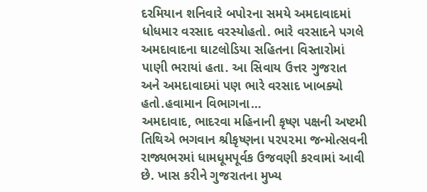દરમિયાન શનિવારે બપોરના સમયે અમદાવાદમાં ધોધમાર વરસાદ વરસ્યોહતો. ભારે વરસાદને પગલે અમદાવાદના ઘાટલોડિયા સહિતના વિસ્તારોમાં પાણી ભરાયાં હતા. આ સિવાય ઉત્તર ગુજરાત અને અમદાવાદમાં પણ ભારે વરસાદ ખાબક્યો હતો.હવામાન વિભાગના…
અમદાવાદ, ભાદરવા મહિનાની કૃષ્ણ પક્ષની અષ્ટમી તિથિએ ભગવાન શ્રીકૃષ્ણના ૫૨૫૨મા જન્મોત્સવની રાજ્યભરમાં ધામધૂમપૂર્વક ઉજવણી કરવામાં આવી છે. ખાસ કરીને ગુજરાતના મુખ્ય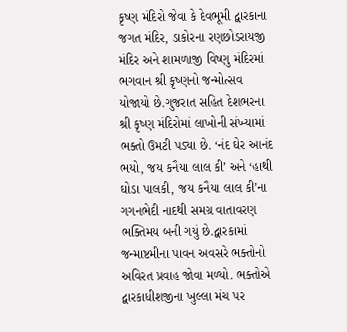કૃષ્ણ મંદિરો જેવા કે દેવભૂમી દ્વારકાના જગત મંદિર, ડાકોરના રણછોડરાયજી મંદિર અને શામળાજી વિષ્ણુ મંદિરમાં ભગવાન શ્રી કૃષ્ણનો જન્મોત્સવ યોજાયો છે.ગુજરાત સહિત દેશભરના શ્રી કૃષ્ણ મંદિરોમાં લાખોની સંખ્યામાં ભક્તો ઉમટી પડ્યા છે. ‘નંદ ઘેર આનંદ ભયો, જય કનૈયા લાલ કી’ અને ‘હાથી ઘોડા પાલકી, જય કનૈયા લાલ કી’ના ગગનભેદી નાદથી સમગ્ર વાતાવરણ ભક્તિમય બની ગયું છે.દ્વારકામાં જન્માષ્ટમીના પાવન અવસરે ભક્તોનો અવિરત પ્રવાહ જોવા મળ્યો. ભક્તોએ દ્વારકાધીશજીના ખુલ્લા મંચ પર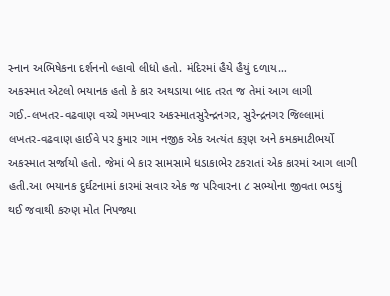સ્નાન અભિષેકના દર્શનનો લ્હાવો લીધો હતો. મંદિરમાં હૈયે હૈયું દળાય…
અકસ્માત એટલો ભયાનક હતો કે કાર અથડાયા બાદ તરત જ તેમાં આગ લાગી ગઈ.-લખતર-વઢવાણ વચ્ચે ગમખ્વાર અકસ્માતસુરેન્દ્રનગર, સુરેન્દ્રનગર જિલ્લામાં લખતર-વઢવાણ હાઈવે પર કુમાર ગામ નજીક એક અત્યંત કરૂણ અને કમકમાટીભર્યો અકસ્માત સર્જાયો હતો. જેમાં બે કાર સામસામે ધડાકાભેર ટકરાતાં એક કારમાં આગ લાગી હતી.આ ભયાનક દુર્ઘટનામાં કારમાં સવાર એક જ પરિવારના ૮ સભ્યોના જીવતા ભડથું થઈ જવાથી કરુણ મોત નિપજ્યા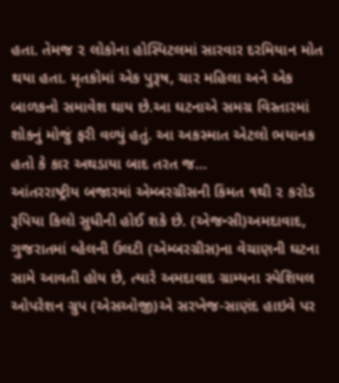હતા. તેમજ ૨ લોકોના હોસ્પિટલમાં સારવાર દરમિયાન મોત થયા હતા. મૃતકોમાં એક પુરૂષ, ચાર મહિલા અને એક બાળકનો સમાવેશ થાય છે.આ ઘટનાએ સમગ્ર વિસ્તારમાં શોકનું મોજું ફરી વળ્યું હતું. આ અકસ્માત એટલો ભયાનક હતો કે કાર અથડાયા બાદ તરત જ…
આંતરરાષ્ટ્રીય બજારમાં એમ્બરગ્રીસની કિંમત ૧થી ૨ કરોડ રૂપિયા કિલો સુધીની હોઈ શકે છે. (એજન્સી)અમદાવાદ, ગુજરાતમાં વ્હેલની ઉલટી (એમ્બરગ્રીસ)ના વેચાણની ઘટના સામે આવતી હોય છે, ત્યારે અમદાવાદ ગ્રામ્યના સ્પેશિયલ ઓપરેશન ગ્રુપ (એસઓજી)એ સરખેજ-સાણંદ હાઇવે પર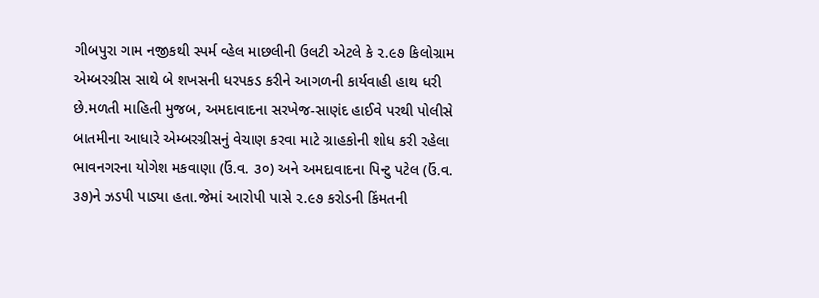ગીબપુરા ગામ નજીકથી સ્પર્મ વ્હેલ માછલીની ઉલટી એટલે કે ૨.૯૭ કિલોગ્રામ એમ્બરગ્રીસ સાથે બે શખસની ધરપકડ કરીને આગળની કાર્યવાહી હાથ ધરી છે.મળતી માહિતી મુજબ, અમદાવાદના સરખેજ-સાણંદ હાઈવે પરથી પોલીસે બાતમીના આધારે એમ્બરગ્રીસનું વેચાણ કરવા માટે ગ્રાહકોની શોધ કરી રહેલા ભાવનગરના યોગેશ મકવાણા (ઉં.વ. ૩૦) અને અમદાવાદના પિન્ટુ પટેલ (ઉં.વ. ૩૭)ને ઝડપી પાડ્યા હતા.જેમાં આરોપી પાસે ૨.૯૭ કરોડની કિંમતની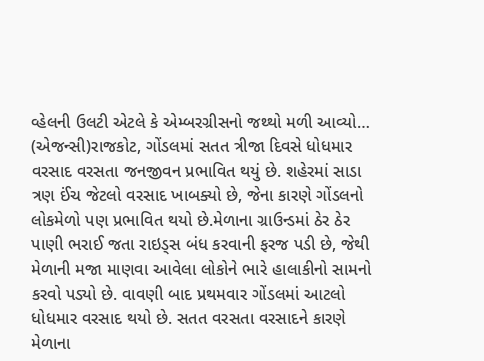વ્હેલની ઉલટી એટલે કે એમ્બરગ્રીસનો જથ્થો મળી આવ્યો…
(એજન્સી)રાજકોટ, ગોંડલમાં સતત ત્રીજા દિવસે ધોધમાર વરસાદ વરસતા જનજીવન પ્રભાવિત થયું છે. શહેરમાં સાડા ત્રણ ઈંચ જેટલો વરસાદ ખાબક્યો છે, જેના કારણે ગોંડલનો લોકમેળો પણ પ્રભાવિત થયો છે.મેળાના ગ્રાઉન્ડમાં ઠેર ઠેર પાણી ભરાઈ જતા રાઇડ્સ બંધ કરવાની ફરજ પડી છે, જેથી મેળાની મજા માણવા આવેલા લોકોને ભારે હાલાકીનો સામનો કરવો પડ્યો છે. વાવણી બાદ પ્રથમવાર ગોંડલમાં આટલો ધોધમાર વરસાદ થયો છે. સતત વરસતા વરસાદને કારણે મેળાના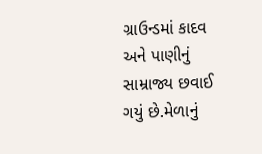ગ્રાઉન્ડમાં કાદવ અને પાણીનું સામ્રાજ્ય છવાઈ ગયું છે.મેળાનું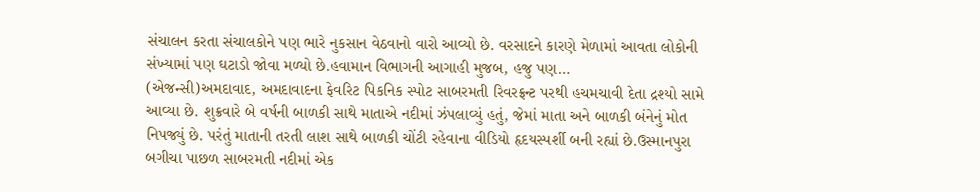સંચાલન કરતા સંચાલકોને પણ ભારે નુકસાન વેઠવાનો વારો આવ્યો છે. વરસાદને કારણે મેળામાં આવતા લોકોની સંખ્યામાં પણ ઘટાડો જોવા મળ્યો છે.હવામાન વિભાગની આગાહી મુજબ, હજુ પણ…
(એજન્સી)અમદાવાદ, અમદાવાદના ફેવરિટ પિકનિક સ્પોટ સાબરમતી રિવરફ્રન્ટ પરથી હચમચાવી દેતા દ્રશ્યો સામે આવ્યા છે. શુક્રવારે બે વર્ષની બાળકી સાથે માતાએ નદીમાં ઝંપલાવ્યું હતું, જેમાં માતા અને બાળકી બંનેનું મોત નિપજ્યું છે. પરંતું માતાની તરતી લાશ સાથે બાળકી ચોંટી રહેવાના વીડિયો હૃદયસ્પર્શી બની રહ્યાં છે.ઉસ્માનપુરા બગીચા પાછળ સાબરમતી નદીમાં એક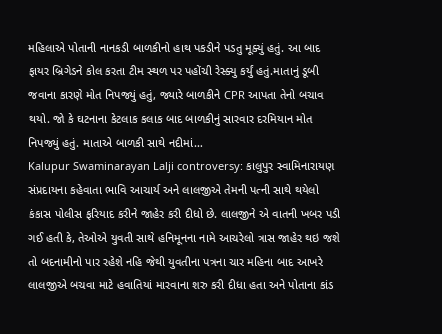મહિલાએ પોતાની નાનકડી બાળકીનો હાથ પકડીને પડતુ મૂક્યું હતું. આ બાદ ફાયર બ્રિગેડને કોલ કરતા ટીમ સ્થળ પર પહોંચી રેસ્ક્યુ કર્યું હતું.માતાનું ડૂબી જવાના કારણે મોત નિપજ્યું હતું, જ્યારે બાળકીને CPR આપતા તેનો બચાવ થયો. જો કે ઘટનાના કેટલાક કલાક બાદ બાળકીનું સારવાર દરમિયાન મોત નિપજ્યું હતું. માતાએ બાળકી સાથે નદીમાં…
Kalupur Swaminarayan Lalji controversy: કાલુપુર સ્વામિનારાયણ સંપ્રદાયના કહેવાતા ભાવિ આચાર્ય અને લાલજીએ તેમની પત્ની સાથે થયેલો કંકાસ પોલીસ ફરિયાદ કરીને જાહેર કરી દીધો છે. લાલજીને એ વાતની ખબર પડી ગઈ હતી કે, તેઓએ યુવતી સાથે હનિમૂનના નામે આચરેલો ત્રાસ જાહેર થઇ જશે તો બદનામીનો પાર રહેશે નહિ જેથી યુવતીના પત્રના ચાર મહિના બાદ આખરે લાલજીએ બચવા માટે હવાતિયાં મારવાના શરુ કરી દીધા હતા અને પોતાના કાંડ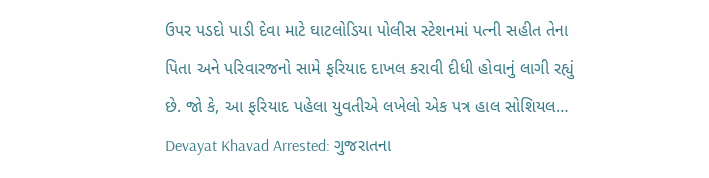ઉપર પડદો પાડી દેવા માટે ઘાટલોડિયા પોલીસ સ્ટેશનમાં પત્ની સહીત તેના પિતા અને પરિવારજનો સામે ફરિયાદ દાખલ કરાવી દીધી હોવાનું લાગી રહ્યું છે. જો કે, આ ફરિયાદ પહેલા યુવતીએ લખેલો એક પત્ર હાલ સોશિયલ…
Devayat Khavad Arrested: ગુજરાતના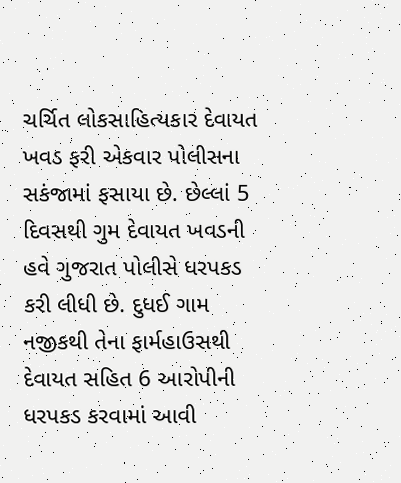ચર્ચિત લોકસાહિત્યકાર દેવાયત ખવડ ફરી એકવાર પોલીસના સકંજામાં ફસાયા છે. છેલ્લાં 5 દિવસથી ગુમ દેવાયત ખવડની હવે ગુજરાત પોલીસે ધરપકડ કરી લીધી છે. દુધઈ ગામ નજીકથી તેના ફાર્મહાઉસથી દેવાયત સહિત 6 આરોપીની ધરપકડ કરવામાં આવી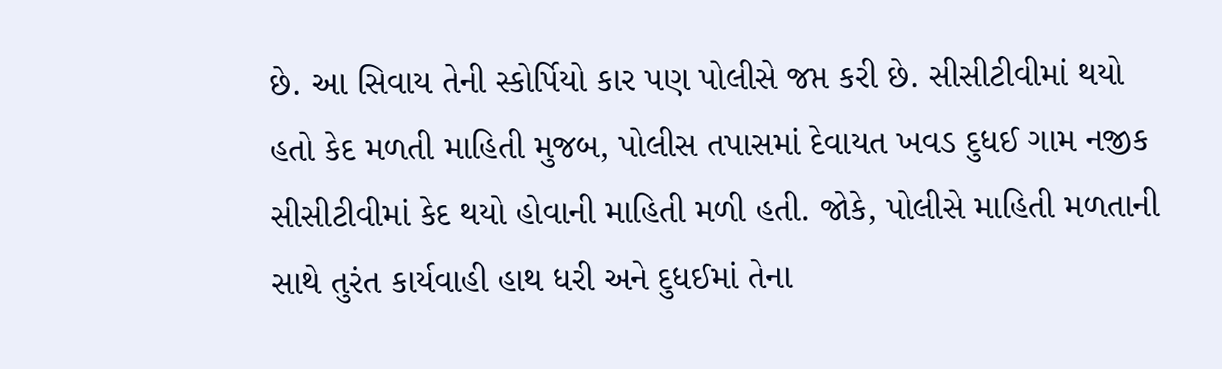છે. આ સિવાય તેની સ્કોર્પિયો કાર પણ પોલીસે જપ્ત કરી છે. સીસીટીવીમાં થયો હતો કેદ મળતી માહિતી મુજબ, પોલીસ તપાસમાં દેવાયત ખવડ દુધઈ ગામ નજીક સીસીટીવીમાં કેદ થયો હોવાની માહિતી મળી હતી. જોકે, પોલીસે માહિતી મળતાની સાથે તુરંત કાર્યવાહી હાથ ધરી અને દુધઈમાં તેના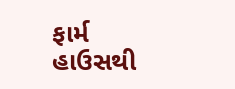ફાર્મ હાઉસથી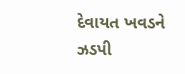દેવાયત ખવડને ઝડપી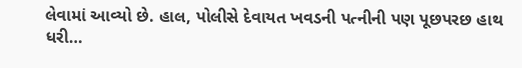લેવામાં આવ્યો છે. હાલ, પોલીસે દેવાયત ખવડની પત્નીની પણ પૂછપરછ હાથ ધરી…